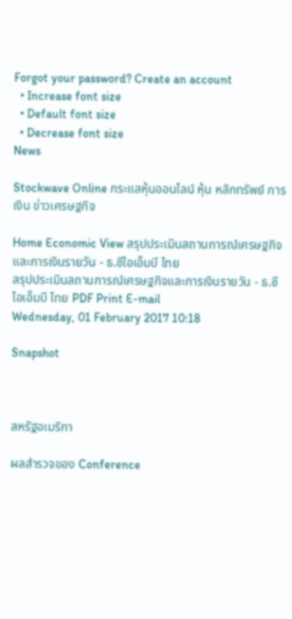Forgot your password? Create an account
  • Increase font size
  • Default font size
  • Decrease font size
News

Stockwave Online กระแสหุ้นออนไลน์ หุ้น หลักทรัพย์ การเงิน ข่าวเศรษฐกิจ

Home Economic View สรุปประเมินสถานการณ์เศรษฐกิจและการเงินรายวัน - ธ.ซีไอเอ็มบี ไทย
สรุปประเมินสถานการณ์เศรษฐกิจและการเงินรายวัน - ธ.ซีไอเอ็มบี ไทย PDF Print E-mail
Wednesday, 01 February 2017 10:18

Snapshot



สหรัฐอเมริกา

ผลสำรวจของ Conference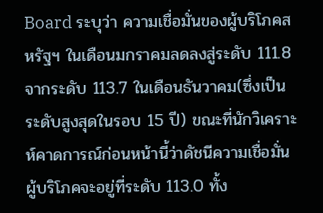Board ระบุว่า ความเชื่อมั่นของผู้บริโภคสหรัฐฯ ในเดือนมกราคมลดลงสู่ระดับ 111.8 จากระดับ 113.7 ในเดือนธันวาคม(ซึ่งเป็นระดับสูงสุดในรอบ 15 ปี) ขณะที่นักวิเคราะห์คาดการณ์ก่อนหน้านี้ว่าดัชนีความเชื่อมั่นผู้บริโภคจะอยู่ที่ระดับ 113.0 ทั้ง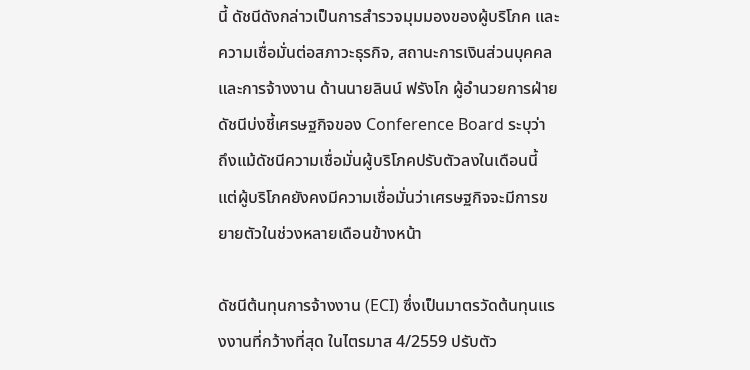นี้ ดัชนีดังกล่าวเป็นการสำรวจมุมมองของผู้บริโภค และความเชื่อมั่นต่อสภาวะธุรกิจ, สถานะการเงินส่วนบุคคล และการจ้างงาน ด้านนายลินน์ ฟรังโก ผู้อำนวยการฝ่ายดัชนีบ่งชี้เศรษฐกิจของ Conference Board ระบุว่า ถึงแม้ดัชนีความเชื่อมั่นผู้บริโภคปรับตัวลงในเดือนนี้ แต่ผู้บริโภคยังคงมีความเชื่อมั่นว่าเศรษฐกิจจะมีการขยายตัวในช่วงหลายเดือนข้างหน้า

ดัชนีต้นทุนการจ้างงาน (ECI) ซึ่งเป็นมาตรวัดต้นทุนแรงงานที่กว้างที่สุด ในไตรมาส 4/2559 ปรับตัว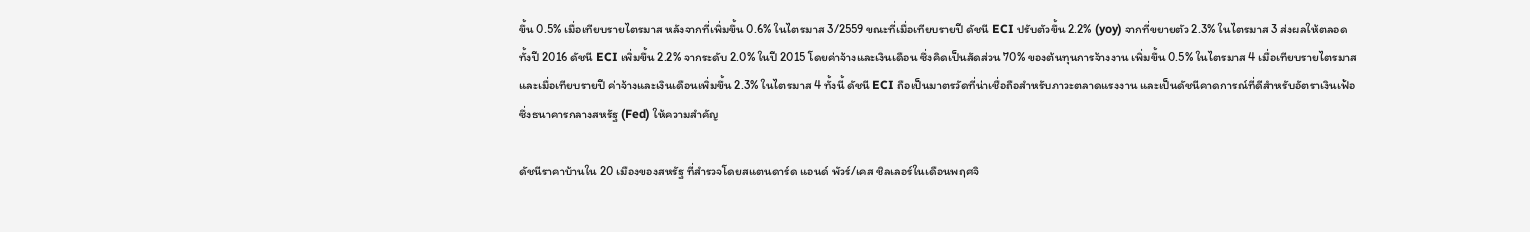ขึ้น 0.5% เมื่อเทียบรายไตรมาส หลังจากที่เพิ่มขึ้น 0.6% ในไตรมาส 3/2559 ขณะที่เมื่อเทียบรายปี ดัชนี ECI ปรับตัวขึ้น 2.2% (yoy) จากที่ขยายตัว 2.3% ในไตรมาส 3 ส่งผลให้ตลอดทั้งปี 2016 ดัชนี ECI เพิ่มขึ้น 2.2% จากระดับ 2.0% ในปี 2015 โดยค่าจ้างและเงินเดือน ซึ่งคิดเป็นสัดส่วน 70% ของต้นทุนการจ้างงาน เพิ่มขึ้น 0.5% ในไตรมาส 4 เมื่อเทียบรายไตรมาส และเมื่อเทียบรายปี ค่าจ้างและเงินเดือนเพิ่มขึ้น 2.3% ในไตรมาส 4 ทั้งนี้ ดัชนี ECI ถือเป็นมาตรวัดที่น่าเชื่อถือสำหรับภาวะตลาดแรงงาน และเป็นดัชนีคาดการณ์ที่ดีสำหรับอัตราเงินเฟ้อซึ่งธนาคารกลางสหรัฐ (Fed) ให้ความสำคัญ

ดัชนีราคาบ้านใน 20 เมืองของสหรัฐ ที่สำรวจโดยสแตนดาร์ด แอนด์ พัวร์/เคส ชิลเลอร์ในเดือนพฤศจิ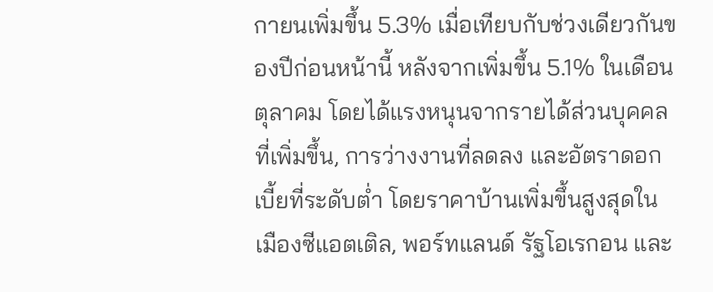กายนเพิ่มขึ้น 5.3% เมื่อเทียบกับช่วงเดียวกันของปีก่อนหน้านี้ หลังจากเพิ่มขึ้น 5.1% ในเดือนตุลาคม โดยได้แรงหนุนจากรายได้ส่วนบุคคลที่เพิ่มขึ้น, การว่างงานที่ลดลง และอัตราดอกเบี้ยที่ระดับต่ำ โดยราคาบ้านเพิ่มขึ้นสูงสุดในเมืองซีแอตเติล, พอร์ทแลนด์ รัฐโอเรกอน และ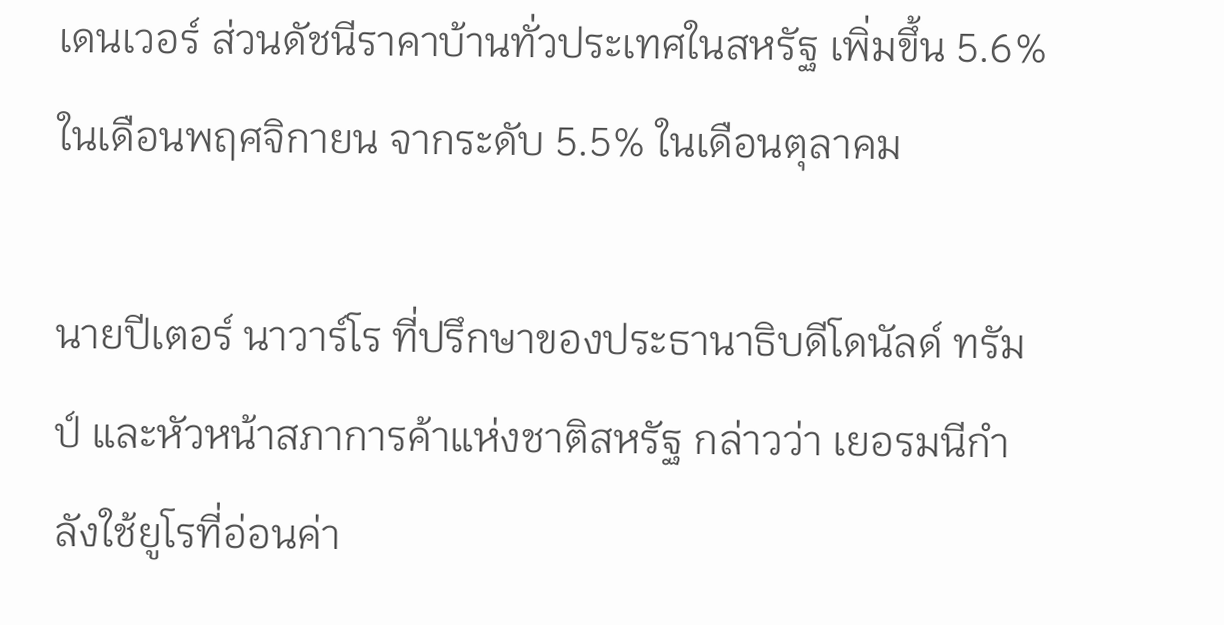เดนเวอร์ ส่วนดัชนีราคาบ้านทั่วประเทศในสหรัฐ เพิ่มขึ้น 5.6% ในเดือนพฤศจิกายน จากระดับ 5.5% ในเดือนตุลาคม

นายปีเตอร์ นาวาร์โร ที่ปรึกษาของประธานาธิบดีโดนัลด์ ทรัมป์ และหัวหน้าสภาการค้าแห่งชาติสหรัฐ กล่าวว่า เยอรมนีกำลังใช้ยูโรที่อ่อนค่า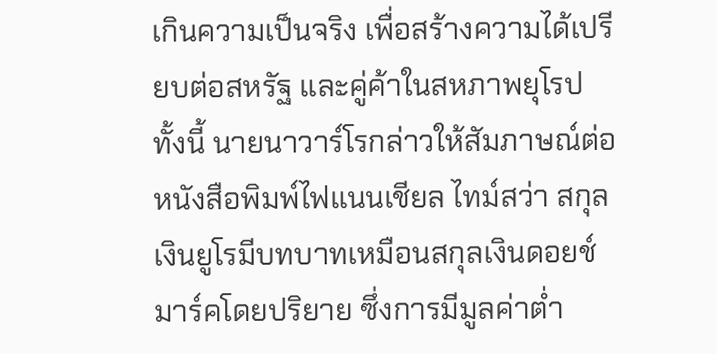เกินความเป็นจริง เพื่อสร้างความได้เปรียบต่อสหรัฐ และคู่ค้าในสหภาพยุโรป ทั้งนี้ นายนาวาร์โรกล่าวให้สัมภาษณ์ต่อหนังสือพิมพ์ไฟแนนเชียล ไทม์สว่า สกุลเงินยูโรมีบทบาทเหมือนสกุลเงินดอยช์มาร์คโดยปริยาย ซึ่งการมีมูลค่าต่ำ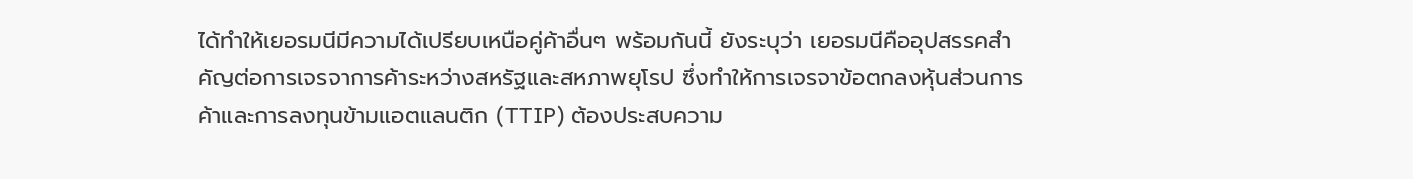ได้ทำให้เยอรมนีมีความได้เปรียบเหนือคู่ค้าอื่นๆ พร้อมกันนี้ ยังระบุว่า เยอรมนีคืออุปสรรคสำคัญต่อการเจรจาการค้าระหว่างสหรัฐและสหภาพยุโรป ซึ่งทำให้การเจรจาข้อตกลงหุ้นส่วนการค้าและการลงทุนข้ามแอตแลนติก (TTIP) ต้องประสบความ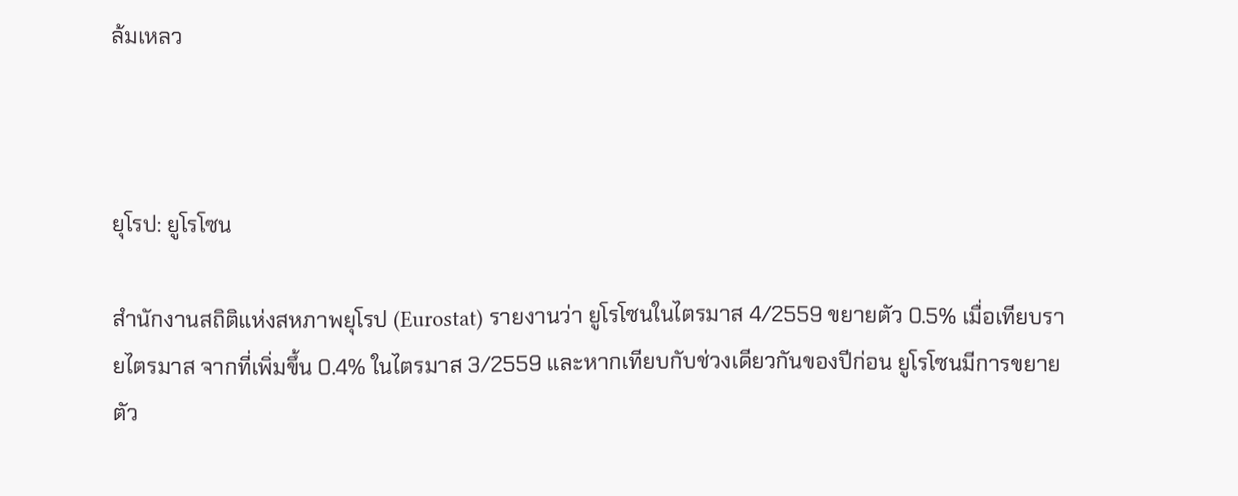ล้มเหลว



ยุโรป: ยูโรโซน

สำนักงานสถิติแห่งสหภาพยุโรป (Eurostat) รายงานว่า ยูโรโซนในไตรมาส 4/2559 ขยายตัว 0.5% เมื่อเทียบรายไตรมาส จากที่เพิ่มขึ้น 0.4% ในไตรมาส 3/2559 และหากเทียบกับช่วงเดียวกันของปีก่อน ยูโรโซนมีการขยายตัว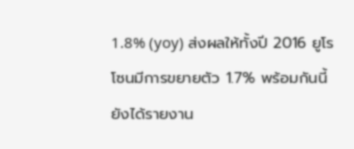1.8% (yoy) ส่งผลให้ทั้งปี 2016 ยูโรโซนมีการขยายตัว 1.7% พร้อมกันนี้ยังได้รายงาน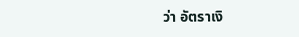ว่า อัตราเงิ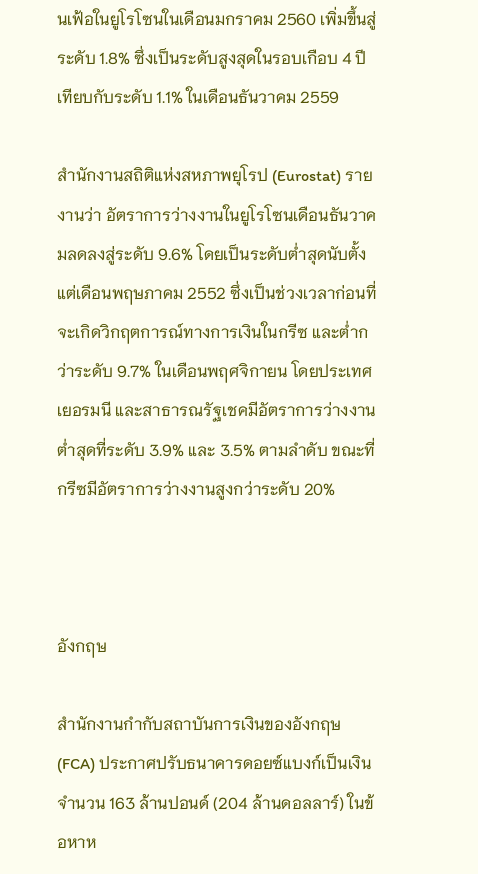นเฟ้อในยูโรโซนในเดือนมกราคม 2560 เพิ่มขึ้นสู่ระดับ 1.8% ซึ่งเป็นระดับสูงสุดในรอบเกือบ 4 ปี เทียบกับระดับ 1.1% ในเดือนธันวาคม 2559

สำนักงานสถิติแห่งสหภาพยุโรป (Eurostat) รายงานว่า อัตราการว่างงานในยูโรโซนเดือนธันวาคมลดลงสู่ระดับ 9.6% โดยเป็นระดับต่ำสุดนับตั้งแต่เดือนพฤษภาคม 2552 ซึ่งเป็นช่วงเวลาก่อนที่จะเกิดวิกฤตการณ์ทางการเงินในกรีซ และต่ำกว่าระดับ 9.7% ในเดือนพฤศจิกายน โดยประเทศเยอรมนี และสาธารณรัฐเชคมีอัตราการว่างงานต่ำสุดที่ระดับ 3.9% และ 3.5% ตามลำดับ ขณะที่กรีซมีอัตราการว่างงานสูงกว่าระดับ 20%



อังกฤษ

สำนักงานกำกับสถาบันการเงินของอังกฤษ (FCA) ประกาศปรับธนาคารดอยซ์แบงก์เป็นเงินจำนวน 163 ล้านปอนด์ (204 ล้านดอลลาร์) ในข้อหาห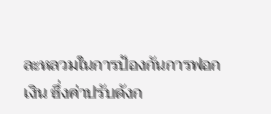ละหลวมในการป้องกันการฟอกเงิน ซึ่งค่าปรับดังก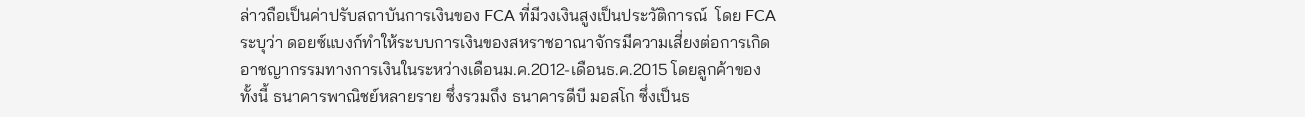ล่าวถือเป็นค่าปรับสถาบันการเงินของ FCA ที่มีวงเงินสูงเป็นประวัติการณ์  โดย FCA ระบุว่า ดอยซ์แบงก์ทำให้ระบบการเงินของสหราชอาณาจักรมีความเสี่ยงต่อการเกิดอาชญากรรมทางการเงินในระหว่างเดือนม.ค.2012-เดือนธ.ค.2015 โดยลูกค้าของ ทั้งนี้ ธนาคารพาณิชย์หลายราย ซึ่งรวมถึง ธนาคารดีบี มอสโก ซึ่งเป็นธ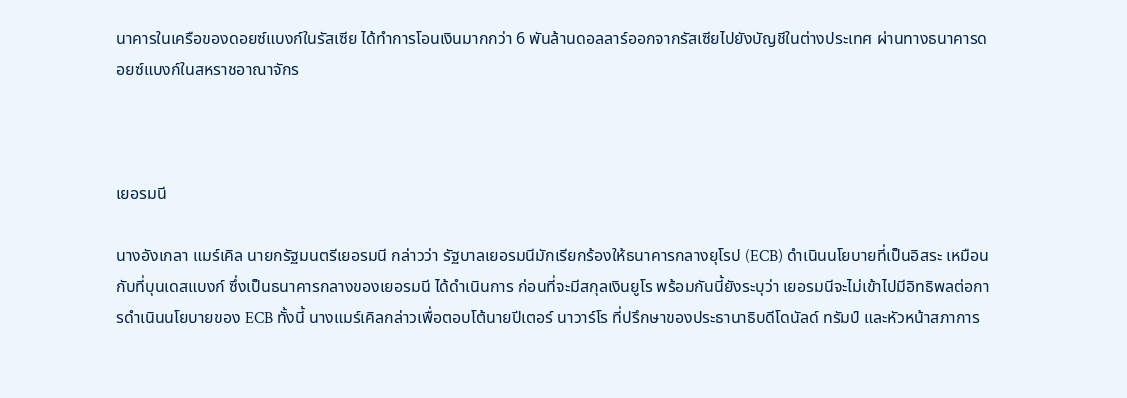นาคารในเครือของดอยซ์แบงก์ในรัสเซีย ได้ทำการโอนเงินมากกว่า 6 พันล้านดอลลาร์ออกจากรัสเซียไปยังบัญชีในต่างประเทศ ผ่านทางธนาคารดอยซ์แบงก์ในสหราชอาณาจักร



เยอรมนี

นางอังเกลา แมร์เคิล นายกรัฐมนตรีเยอรมนี กล่าวว่า รัฐบาลเยอรมนีมักเรียกร้องให้ธนาคารกลางยุโรป (ECB) ดำเนินนโยบายที่เป็นอิสระ เหมือนกับที่บุนเดสแบงก์ ซึ่งเป็นธนาคารกลางของเยอรมนี ได้ดำเนินการ ก่อนที่จะมีสกุลเงินยูโร พร้อมกันนี้ยังระบุว่า เยอรมนีจะไม่เข้าไปมีอิทธิพลต่อการดำเนินนโยบายของ ECB ทั้งนี้ นางแมร์เคิลกล่าวเพื่อตอบโต้นายปีเตอร์ นาวาร์โร ที่ปรึกษาของประธานาธิบดีโดนัลด์ ทรัมป์ และหัวหน้าสภาการ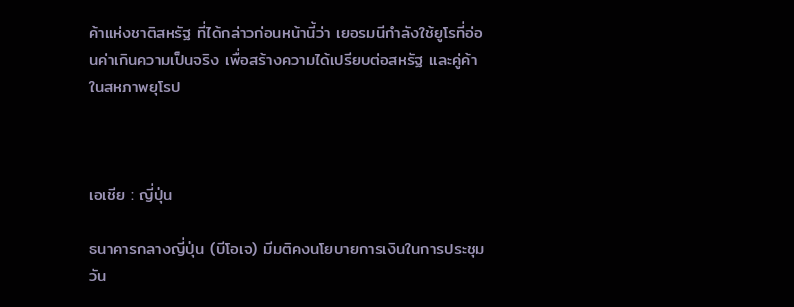ค้าแห่งชาติสหรัฐ ที่ได้กล่าวก่อนหน้านี้ว่า เยอรมนีกำลังใช้ยูโรที่อ่อนค่าเกินความเป็นจริง เพื่อสร้างความได้เปรียบต่อสหรัฐ และคู่ค้าในสหภาพยุโรป



เอเชีย : ญี่ปุ่น

ธนาคารกลางญี่ปุ่น (บีโอเจ) มีมติคงนโยบายการเงินในการประชุมวัน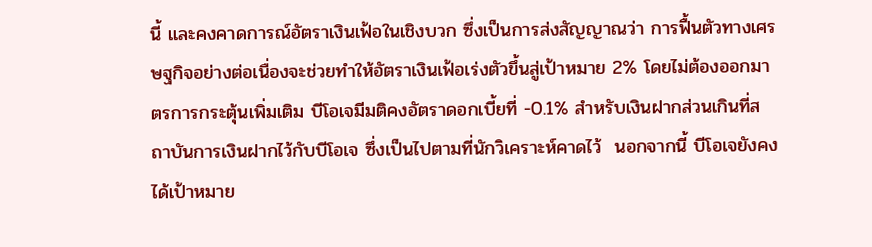นี้ และคงคาดการณ์อัตราเงินเฟ้อในเชิงบวก ซึ่งเป็นการส่งสัญญาณว่า การฟื้นตัวทางเศรษฐกิจอย่างต่อเนื่องจะช่วยทำให้อัตราเงินเฟ้อเร่งตัวขึ้นสู่เป้าหมาย 2% โดยไม่ต้องออกมาตรการกระตุ้นเพิ่มเติม บีโอเจมีมติคงอัตราดอกเบี้ยที่ -0.1% สำหรับเงินฝากส่วนเกินที่สถาบันการเงินฝากไว้กับบีโอเจ ซึ่งเป็นไปตามที่นักวิเคราะห์คาดไว้  นอกจากนี้ บีโอเจยังคงได้เป้าหมาย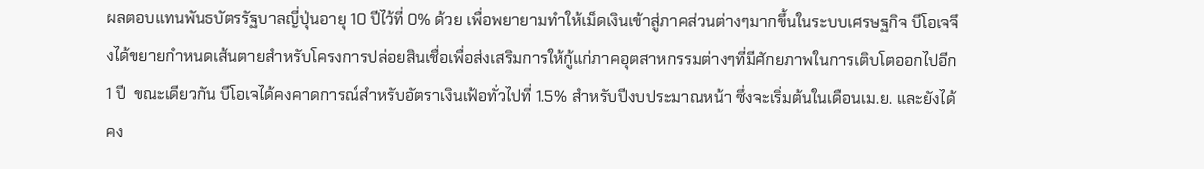ผลตอบแทนพันธบัตรรัฐบาลญี่ปุ่นอายุ 10 ปีไว้ที่ 0% ด้วย เพื่อพยายามทำให้เม็ดเงินเข้าสู่ภาคส่วนต่างๆมากขึ้นในระบบเศรษฐกิจ บีโอเจจึงได้ขยายกำหนดเส้นตายสำหรับโครงการปล่อยสินเชื่อเพื่อส่งเสริมการให้กู้แก่ภาคอุตสาหกรรมต่างๆที่มีศักยภาพในการเติบโตออกไปอีก 1 ปี  ขณะเดียวกัน บีโอเจได้คงคาดการณ์สำหรับอัตราเงินเฟ้อทั่วไปที่ 1.5% สำหรับปีงบประมาณหน้า ซึ่งจะเริ่มต้นในเดือนเม.ย. และยังได้คง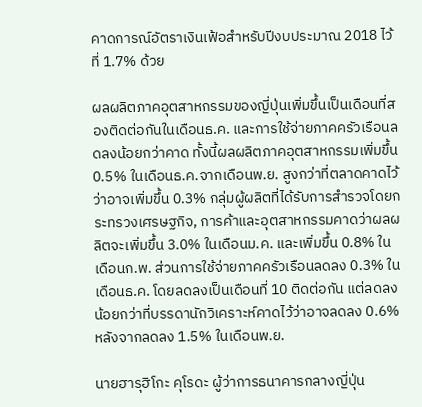คาดการณ์อัตราเงินเฟ้อสำหรับปีงบประมาณ 2018 ไว้ที่ 1.7% ด้วย

ผลผลิตภาคอุตสาหกรรมของญี่ปุ่นเพิ่มขึ้นเป็นเดือนที่สองติดต่อกันในเดือนธ.ค. และการใช้จ่ายภาคครัวเรือนลดลงน้อยกว่าคาด ทั้งนี้ผลผลิตภาคอุตสาหกรรมเพิ่มขึ้น 0.5% ในเดือนธ.ค.จากเดือนพ.ย. สูงกว่าที่ตลาดคาดไว้ว่าอาจเพิ่มขึ้น 0.3% กลุ่มผู้ผลิตที่ได้รับการสำรวจโดยกระทรวงเศรษฐกิจ, การค้าและอุตสาหกรรมคาดว่าผลผลิตจะเพิ่มขึ้น 3.0% ในเดือนม.ค. และเพิ่มขึ้น 0.8% ในเดือนก.พ. ส่วนการใช้จ่ายภาคครัวเรือนลดลง 0.3% ในเดือนธ.ค. โดยลดลงเป็นเดือนที่ 10 ติดต่อกัน แต่ลดลงน้อยกว่าที่บรรดานักวิเคราะห์คาดไว้ว่าอาจลดลง 0.6% หลังจากลดลง 1.5% ในเดือนพ.ย.

นายฮารุฮิโกะ คุโรดะ ผู้ว่าการธนาคารกลางญี่ปุ่น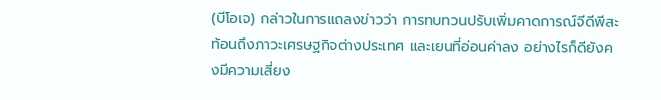(บีโอเจ) กล่าวในการแถลงข่าวว่า การทบทวนปรับเพิ่มคาดการณ์จีดีพีสะท้อนถึงภาวะเศรษฐกิจต่างประเทศ และเยนที่อ่อนค่าลง อย่างไรก็ดียังคงมีความเสี่ยง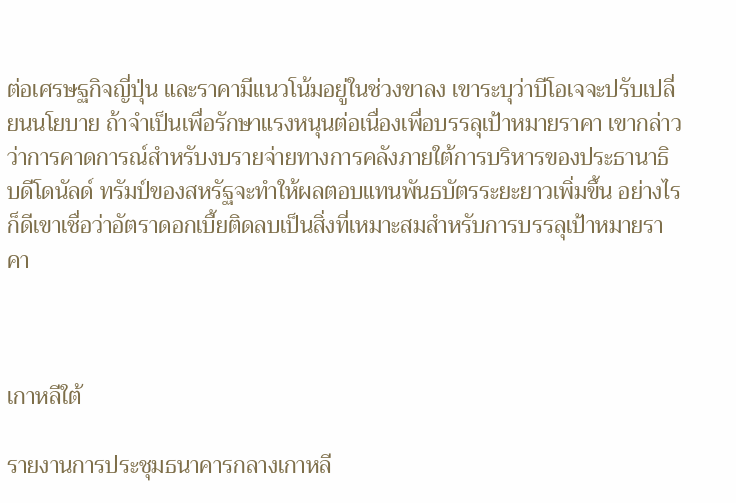ต่อเศรษฐกิจญี่ปุ่น และราคามีแนวโน้มอยู่ในช่วงขาลง เขาระบุว่าบีโอเจจะปรับเปลี่ยนนโยบาย ถ้าจำเป็นเพื่อรักษาแรงหนุนต่อเนื่องเพื่อบรรลุเป้าหมายราคา เขากล่าวว่าการคาดการณ์สำหรับงบรายจ่ายทางการคลังภายใต้การบริหารของประธานาธิบดีโดนัลด์ ทรัมป์ของสหรัฐจะทำให้ผลตอบแทนพันธบัตรระยะยาวเพิ่มขึ้น อย่างไรก็ดีเขาเชื่อว่าอัตราดอกเบี้ยติดลบเป็นสิ่งที่เหมาะสมสำหรับการบรรลุเป้าหมายราคา



เกาหลีใต้

รายงานการประชุมธนาคารกลางเกาหลี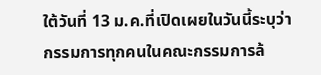ใต้วันที่ 13 ม.ค.ที่เปิดเผยในวันนี้ระบุว่า กรรมการทุกคนในคณะกรรมการล้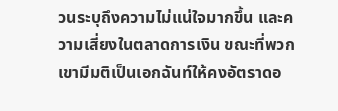วนระบุถึงความไม่แน่ใจมากขึ้น และความเสี่ยงในตลาดการเงิน ขณะที่พวกเขามีมติเป็นเอกฉันท์ให้คงอัตราดอ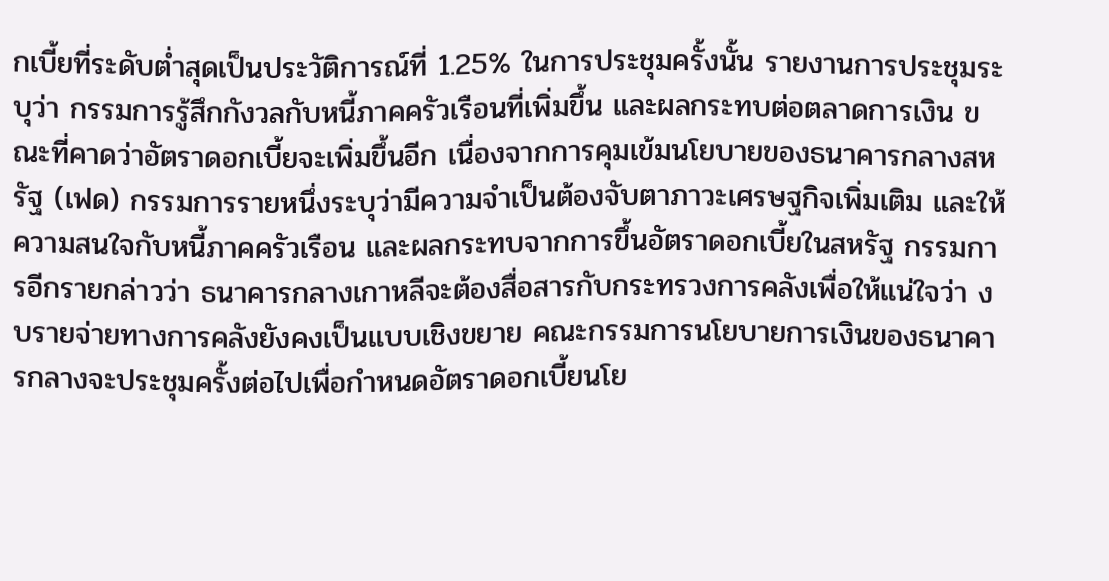กเบี้ยที่ระดับต่ำสุดเป็นประวัติการณ์ที่ 1.25% ในการประชุมครั้งนั้น รายงานการประชุมระบุว่า กรรมการรู้สึกกังวลกับหนี้ภาคครัวเรือนที่เพิ่มขึ้น และผลกระทบต่อตลาดการเงิน ขณะที่คาดว่าอัตราดอกเบี้ยจะเพิ่มขึ้นอีก เนื่องจากการคุมเข้มนโยบายของธนาคารกลางสหรัฐ (เฟด) กรรมการรายหนึ่งระบุว่ามีความจำเป็นต้องจับตาภาวะเศรษฐกิจเพิ่มเติม และให้ความสนใจกับหนี้ภาคครัวเรือน และผลกระทบจากการขึ้นอัตราดอกเบี้ยในสหรัฐ กรรมการอีกรายกล่าวว่า ธนาคารกลางเกาหลีจะต้องสื่อสารกับกระทรวงการคลังเพื่อให้แน่ใจว่า งบรายจ่ายทางการคลังยังคงเป็นแบบเชิงขยาย คณะกรรมการนโยบายการเงินของธนาคารกลางจะประชุมครั้งต่อไปเพื่อกำหนดอัตราดอกเบี้ยนโย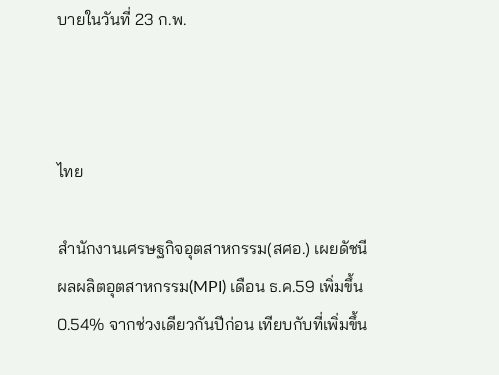บายในวันที่ 23 ก.พ.



ไทย

สำนักงานเศรษฐกิจอุตสาหกรรม(สศอ.) เผยดัชนีผลผลิตอุตสาหกรรม(MPI) เดือน ธ.ค.59 เพิ่มขึ้น 0.54% จากช่วงเดียวกันปีก่อน เทียบกับที่เพิ่มขึ้น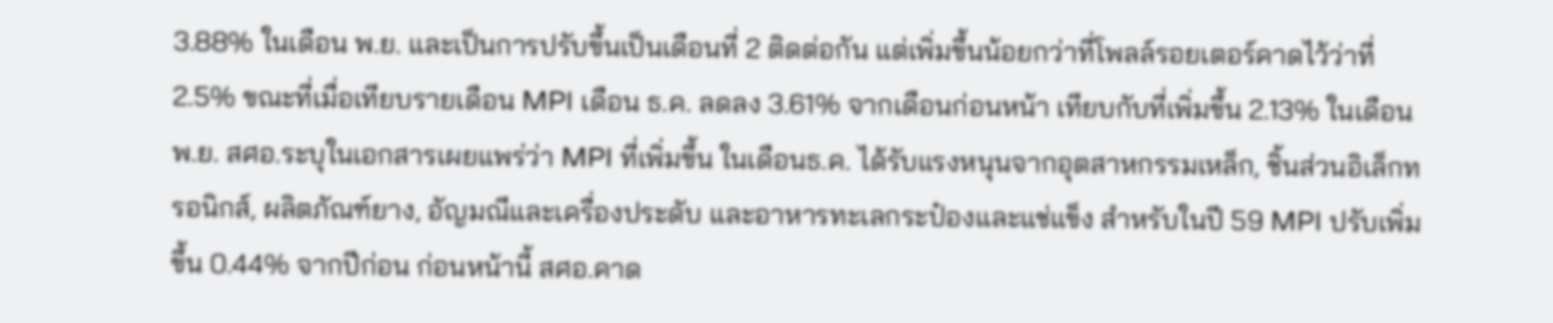3.88% ในเดือน พ.ย. และเป็นการปรับขึ้นเป็นเดือนที่ 2 ติดต่อกัน แต่เพิ่มขึ้นน้อยกว่าที่โพลล์รอยเตอร์คาดไว้ว่าที่ 2.5% ขณะที่เมื่อเทียบรายเดือน MPI เดือน ธ.ค. ลดลง 3.61% จากเดือนก่อนหน้า เทียบกับที่เพิ่มขึ้น 2.13% ในเดือนพ.ย. สศอ.ระบุในเอกสารเผยแพร่ว่า MPI ที่เพิ่มขึ้น ในเดือนธ.ค. ได้รับแรงหนุนจากอุตสาหกรรมเหล็ก, ชิ้นส่วนอิเล็กทรอนิกส์, ผลิตภัณฑ์ยาง, อัญมณีและเครื่องประดับ และอาหารทะเลกระป๋องและแช่แข็ง สำหรับในปี 59 MPI ปรับเพิ่มขึ้น 0.44% จากปีก่อน ก่อนหน้านี้ สศอ.คาด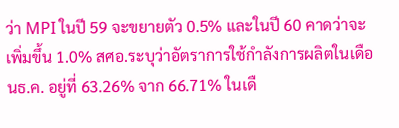ว่า MPI ในปี 59 จะขยายตัว 0.5% และในปี 60 คาดว่าจะเพิ่มขึ้น 1.0% สศอ.ระบุว่าอัตราการใช้กำลังการผลิตในเดือนธ.ค. อยู่ที่ 63.26% จาก 66.71% ในเดื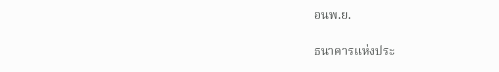อนพ.ย.

ธนาคารแห่งประ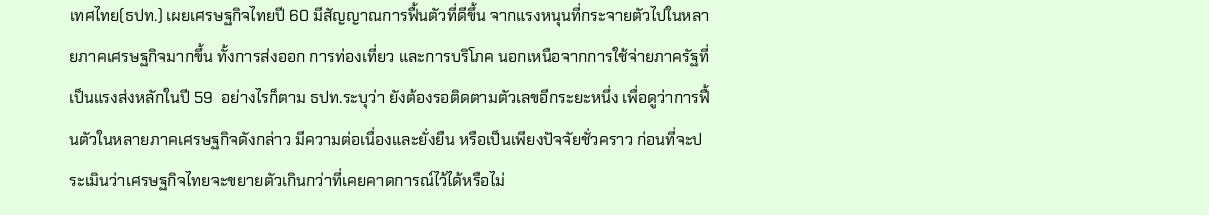เทศไทย(ธปท.) เผยเศรษฐกิจไทยปี 60 มีสัญญาณการฟื้นตัวที่ดีขึ้น จากแรงหนุนที่กระจายตัวไปในหลายภาคเศรษฐกิจมากขึ้น ทั้งการส่งออก การท่องเที่ยว และการบริโภค นอกเหนือจากการใช้จ่ายภาครัฐที่เป็นแรงส่งหลักในปี 59  อย่างไรก็ตาม ธปท.ระบุว่า ยังต้องรอติดตามตัวเลขอีกระยะหนึ่ง เพื่อดูว่าการฟื้นตัวในหลายภาคเศรษฐกิจดังกล่าว มีความต่อเนื่องและยั่งยืน หรือเป็นเพียงปัจจัยชั่วคราว ก่อนที่จะประเมินว่าเศรษฐกิจไทยจะขยายตัวเกินกว่าที่เคยคาดการณ์ไว้ได้หรือไม่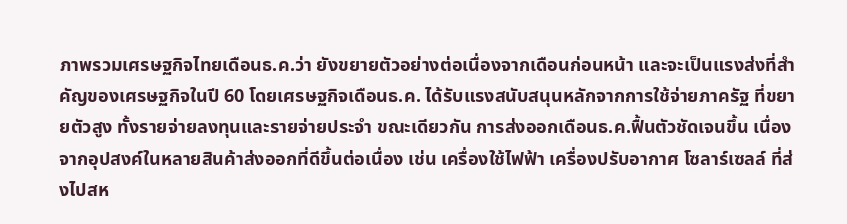ภาพรวมเศรษฐกิจไทยเดือนธ.ค.ว่า ยังขยายตัวอย่างต่อเนื่องจากเดือนก่อนหน้า และจะเป็นแรงส่งที่สำคัญของเศรษฐกิจในปี 60 โดยเศรษฐกิจเดือนธ.ค. ได้รับแรงสนับสนุนหลักจากการใช้จ่ายภาครัฐ ที่ขยายตัวสูง ทั้งรายจ่ายลงทุนและรายจ่ายประจำ ขณะเดียวกัน การส่งออกเดือนธ.ค.ฟื้นตัวชัดเจนขึ้น เนื่องจากอุปสงค์ในหลายสินค้าส่งออกที่ดีขึ้นต่อเนื่อง เช่น เครื่องใช้ไฟฟ้า เครื่องปรับอากาศ โซลาร์เซลล์ ที่ส่งไปสห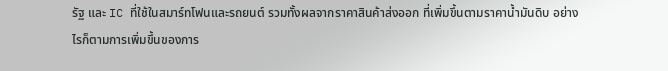รัฐ และ IC ที่ใช้ในสมาร์ทโฟนและรถยนต์ รวมทั้งผลจากราคาสินค้าส่งออก ที่เพิ่มขึ้นตามราคาน้ำมันดิบ อย่างไรก็ตามการเพิ่มขึ้นของการ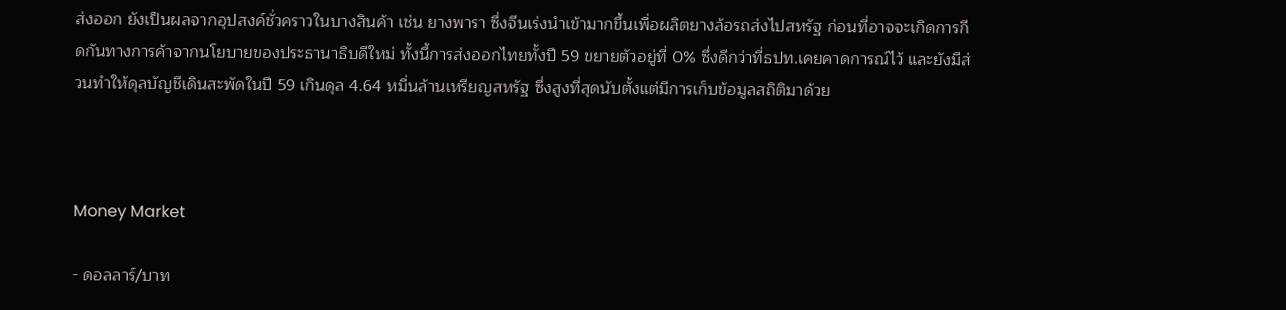ส่งออก ยังเป็นผลจากอุปสงค์ชั่วคราวในบางสินค้า เช่น ยางพารา ซึ่งจีนเร่งนำเข้ามากขึ้นเพื่อผลิตยางล้อรถส่งไปสหรัฐ ก่อนที่อาจจะเกิดการกีดกันทางการค้าจากนโยบายของประธานาธิบดีใหม่ ทั้งนี้การส่งออกไทยทั้งปี 59 ขยายตัวอยู่ที่ 0% ซึ่งดีกว่าที่ธปท.เคยคาดการณ์ไว้ และยังมีส่วนทำให้ดุลบัญชีเดินสะพัดในปี 59 เกินดุล 4.64 หมื่นล้านเหรียญสหรัฐ ซึ่งสูงที่สุดนับตั้งแต่มีการเก็บข้อมูลสถิติมาด้วย



Money Market

- ดอลลาร์/บาท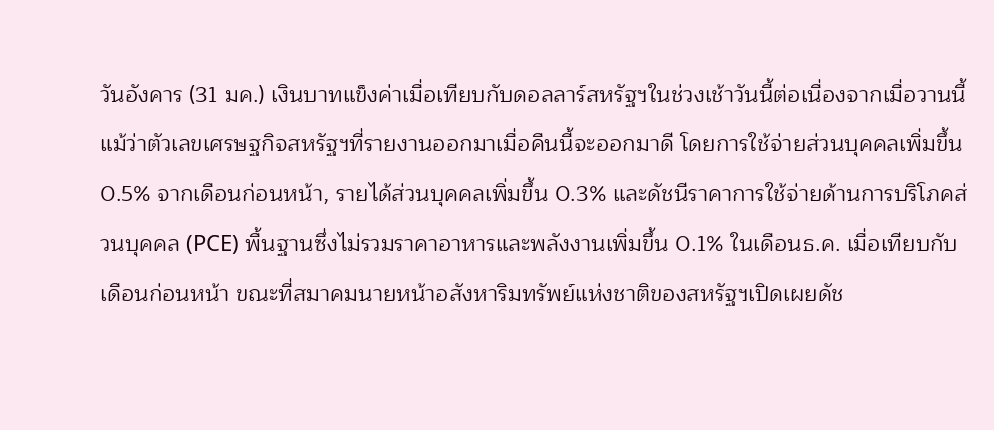วันอังคาร (31 มค.) เงินบาทแข็งค่าเมื่อเทียบกับดอลลาร์สหรัฐฯในช่วงเช้าวันนี้ต่อเนื่องจากเมื่อวานนี้แม้ว่าตัวเลขเศรษฐกิจสหรัฐฯที่รายงานออกมาเมื่อคืนนี้จะออกมาดี โดยการใช้จ่ายส่วนบุคคลเพิ่มขึ้น 0.5% จากเดือนก่อนหน้า, รายได้ส่วนบุคคลเพิ่มขึ้น 0.3% และดัชนีราคาการใช้จ่ายด้านการบริโภคส่วนบุคคล (PCE) พื้นฐานซึ่งไม่รวมราคาอาหารและพลังงานเพิ่มขึ้น 0.1% ในเดือนธ.ค. เมื่อเทียบกับเดือนก่อนหน้า ขณะที่สมาคมนายหน้าอสังหาริมทรัพย์แห่งชาติของสหรัฐฯเปิดเผยดัช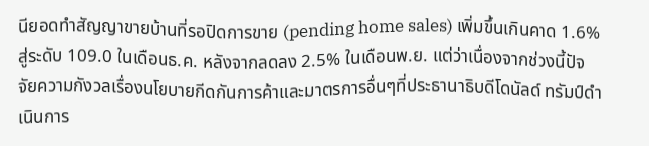นียอดทำสัญญาขายบ้านที่รอปิดการขาย (pending home sales) เพิ่มขึ้นเกินคาด 1.6% สู่ระดับ 109.0 ในเดือนธ.ค. หลังจากลดลง 2.5% ในเดือนพ.ย. แต่ว่าเนื่องจากช่วงนี้ปัจจัยความกังวลเรื่องนโยบายกีดกันการค้าและมาตรการอื่นๆที่ประธานาธิบดีโดนัลด์ ทรัมป์ดำเนินการ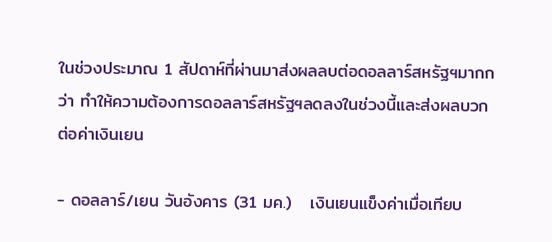ในช่วงประมาณ 1 สัปดาห์ที่ผ่านมาส่งผลลบต่อดอลลาร์สหรัฐฯมากกว่า ทำให้ความต้องการดอลลาร์สหรัฐฯลดลงในช่วงนี้และส่งผลบวกต่อค่าเงินเยน

- ดอลลาร์/เยน วันอังคาร (31 มค.)   เงินเยนแข็งค่าเมื่อเทียบ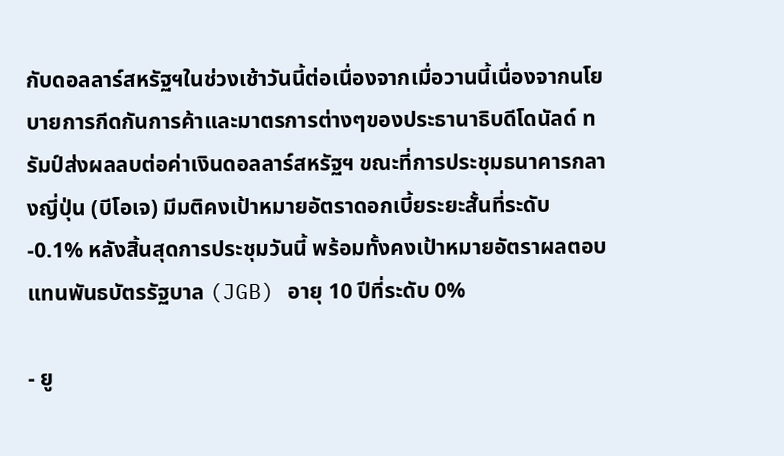กับดอลลาร์สหรัฐฯในช่วงเช้าวันนี้ต่อเนื่องจากเมื่อวานนี้เนื่องจากนโยบายการกีดกันการค้าและมาตรการต่างๆของประธานาธิบดีโดนัลด์ ทรัมป์ส่งผลลบต่อค่าเงินดอลลาร์สหรัฐฯ ขณะที่การประชุมธนาคารกลางญี่ปุ่น (บีโอเจ) มีมติคงเป้าหมายอัตราดอกเบี้ยระยะสั้นที่ระดับ -0.1% หลังสิ้นสุดการประชุมวันนี้ พร้อมทั้งคงเป้าหมายอัตราผลตอบแทนพันธบัตรรัฐบาล (JGB) อายุ 10 ปีที่ระดับ 0%

- ยู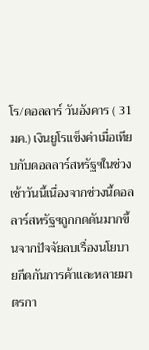โร/ดอลลาร์ วันอังคาร ( 31 มค.) เงินยูโรแข็งค่าเมื่อเทียบกับดอลลาร์สหรัฐฯในช่วงเช้าวันนี้เนื่องจากช่วงนี้ดอลลาร์สหรัฐฯถูกกดดันมากขึ้นจากปัจจัยลบเรื่องนโยบายกีดกันการค้าและหลายมาตรกา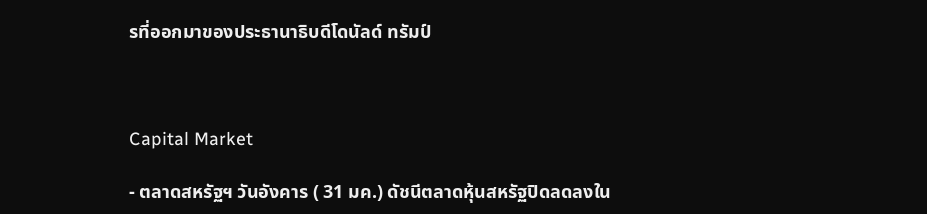รที่ออกมาของประธานาธิบดีโดนัลด์ ทรัมป์



Capital Market

- ตลาดสหรัฐฯ วันอังคาร ( 31 มค.) ดัชนีตลาดหุ้นสหรัฐปิดลดลงใน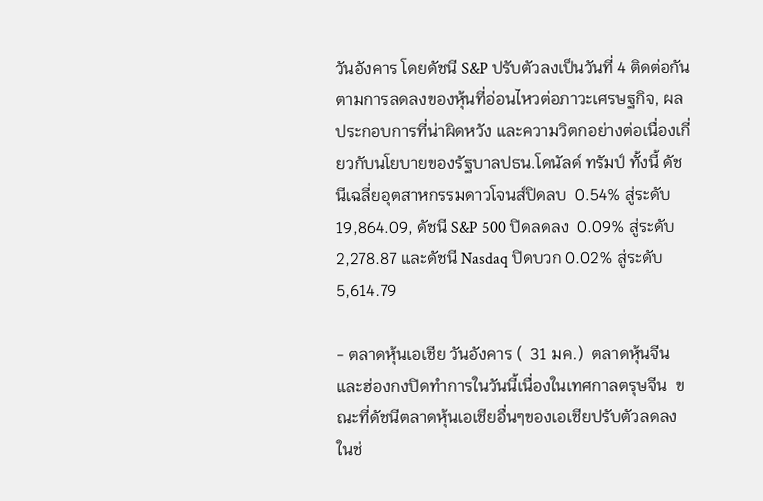วันอังคาร โดยดัชนี S&P ปรับตัวลงเป็นวันที่ 4 ติดต่อกันตามการลดลงของหุ้นที่อ่อนไหวต่อภาวะเศรษฐกิจ, ผลประกอบการที่น่าผิดหวัง และความวิตกอย่างต่อเนื่องเกี่ยวกับนโยบายของรัฐบาลปธน.โดนัลด์ ทรัมป์ ทั้งนี้ ดัชนีเฉลี่ยอุตสาหกรรมดาวโจนส์ปิดลบ  0.54% สู่ระดับ 19,864.09, ดัชนี S&P 500 ปิดลดลง  0.09% สู่ระดับ 2,278.87 และดัชนี Nasdaq ปิดบวก 0.02% สู่ระดับ 5,614.79

- ตลาดหุ้นเอเชีย วันอังคาร (  31 มค.)  ตลาดหุ้นจีนและฮ่องกงปิดทำการในวันนี้เนื่องในเทศกาลตรุษจีน  ขณะที่ดัชนีตลาดหุ้นเอเชียอื่นๆของเอเชียปรับตัวลดลงในช่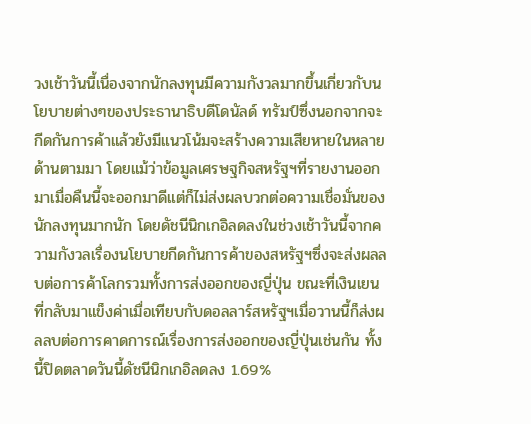วงเช้าวันนี้เนื่องจากนักลงทุนมีความกังวลมากขึ้นเกี่ยวกับนโยบายต่างๆของประธานาธิบดีโดนัลด์ ทรัมป์ซึ่งนอกจากจะกีดกันการค้าแล้วยังมีแนวโน้มจะสร้างความเสียหายในหลายด้านตามมา โดยแม้ว่าข้อมูลเศรษฐกิจสหรัฐฯที่รายงานออกมาเมื่อคืนนี้จะออกมาดีแต่ก็ไม่ส่งผลบวกต่อความเชื่อมั่นของนักลงทุนมากนัก โดยดัชนีนิกเกอิลดลงในช่วงเช้าวันนี้จากความกังวลเรื่องนโยบายกีดกันการค้าของสหรัฐฯซึ่งจะส่งผลลบต่อการค้าโลกรวมทั้งการส่งออกของญี่ปุ่น ขณะที่เงินเยนที่กลับมาแข็งค่าเมื่อเทียบกับดอลลาร์สหรัฐฯเมื่อวานนี้ก็ส่งผลลบต่อการคาดการณ์เรื่องการส่งออกของญี่ปุ่นเช่นกัน ทั้งนี้ปิดตลาดวันนี้ดัชนีนิกเกอิลดลง 1.69%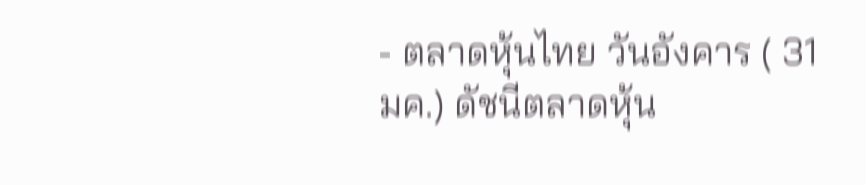- ตลาดหุ้นไทย วันอังคาร ( 31 มค.) ดัชนีตลาดหุ้น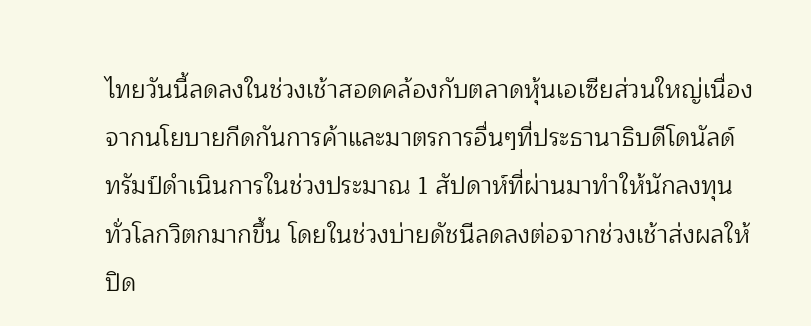ไทยวันนี้ลดลงในช่วงเช้าสอดคล้องกับตลาดหุ้นเอเซียส่วนใหญ่เนื่องจากนโยบายกีดกันการค้าและมาตรการอื่นๆที่ประธานาธิบดีโดนัลด์ ทรัมป์ดำเนินการในช่วงประมาณ 1 สัปดาห์ที่ผ่านมาทำให้นักลงทุนทั่วโลกวิตกมากขึ้น โดยในช่วงบ่ายดัชนีลดลงต่อจากช่วงเช้าส่งผลให้ปิด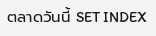ตลาดวันนี้ SET INDEX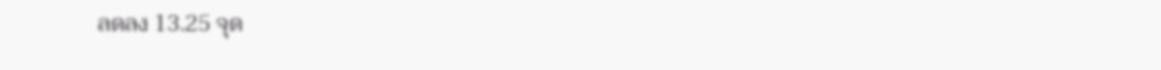ลดลง 13.25 จุด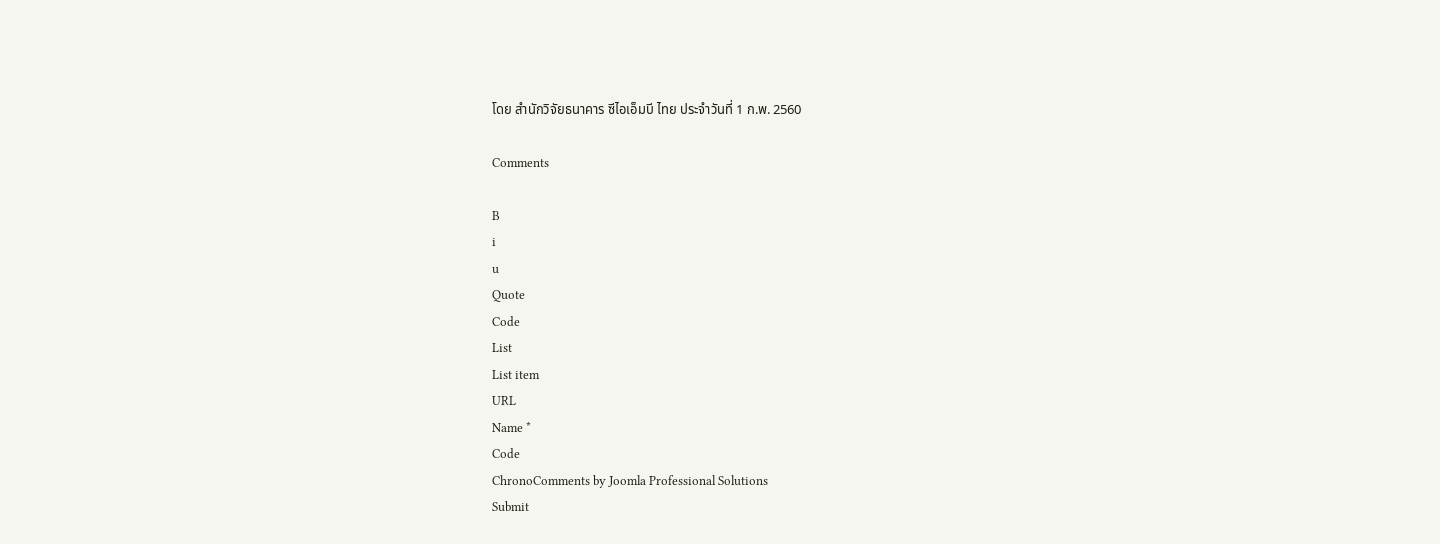โดย สำนักวิจัยธนาคาร ซีไอเอ็มบี ไทย ประจำวันที่ 1 ก.พ. 2560

Comments

B
i
u
Quote
Code
List
List item
URL
Name *
Code
ChronoComments by Joomla Professional Solutions
Submit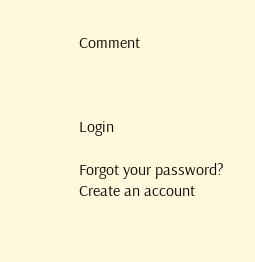Comment



Login

Forgot your password? Create an account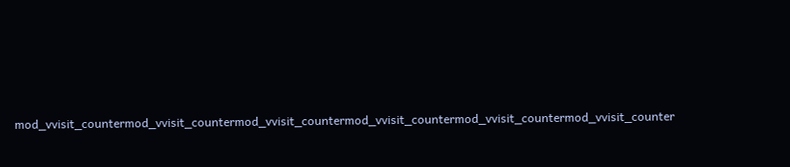mod_vvisit_countermod_vvisit_countermod_vvisit_countermod_vvisit_countermod_vvisit_countermod_vvisit_counter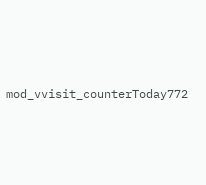mod_vvisit_counterToday772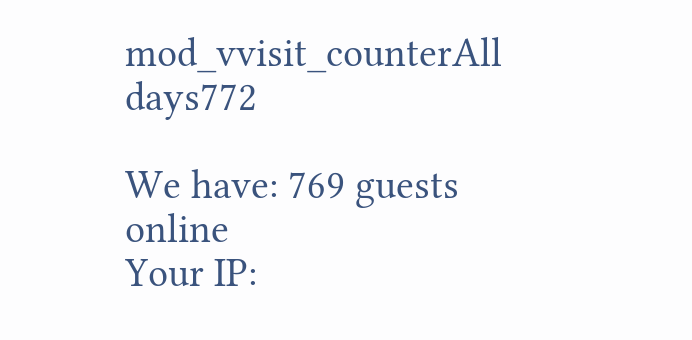mod_vvisit_counterAll days772

We have: 769 guests online
Your IP: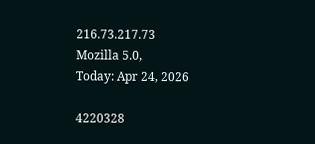216.73.217.73
Mozilla 5.0,
Today: Apr 24, 2026

4220328